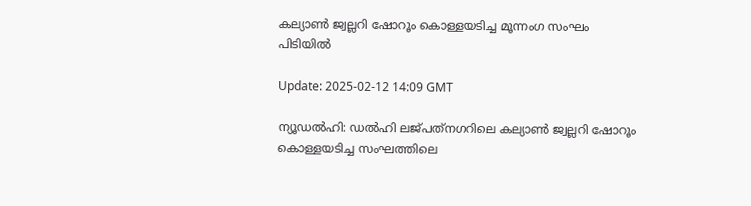കല്യാണ്‍ ജ്വല്ലറി ഷോറൂം കൊള്ളയടിച്ച മൂന്നംഗ സംഘം പിടിയില്‍

Update: 2025-02-12 14:09 GMT

ന്യൂഡല്‍ഹി: ഡല്‍ഹി ലജ്പത്‌നഗറിലെ കല്യാണ്‍ ജ്വല്ലറി ഷോറൂം കൊള്ളയടിച്ച സംഘത്തിലെ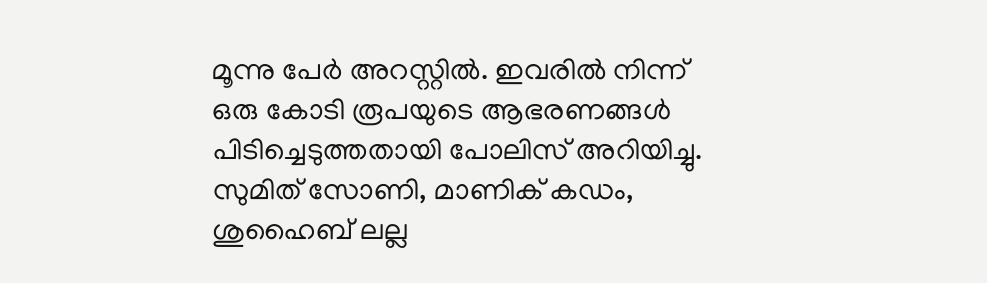മൂന്നു പേര്‍ അറസ്റ്റില്‍. ഇവരില്‍ നിന്ന് ഒരു കോടി രൂപയുടെ ആഭരണങ്ങള്‍ പിടിച്ചെടുത്തതായി പോലിസ് അറിയിച്ചു. സുമിത് സോണി, മാണിക് കഡം, ശുഹൈബ് ലല്ല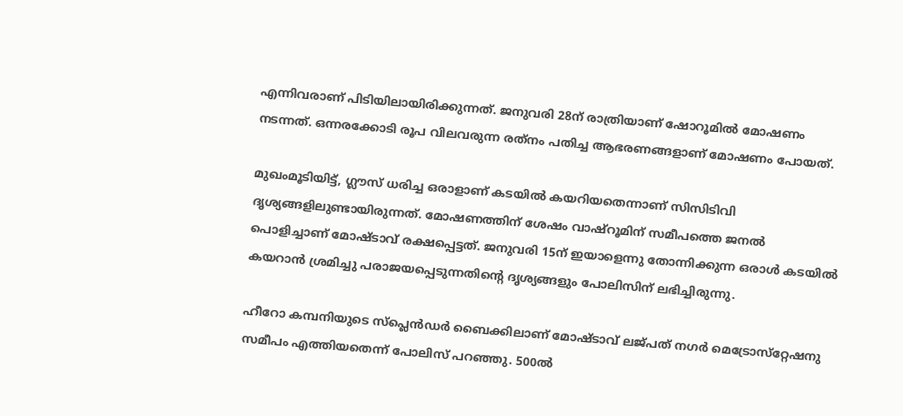എന്നിവരാണ് പിടിയിലായിരിക്കുന്നത്. ജനുവരി 28ന് രാത്രിയാണ് ഷോറൂമില്‍ മോഷണം നടന്നത്. ഒന്നരക്കോടി രൂപ വിലവരുന്ന രത്‌നം പതിച്ച ആഭരണങ്ങളാണ് മോഷണം പോയത്.

മുഖംമൂടിയിട്ട്, ഗ്ലൗസ് ധരിച്ച ഒരാളാണ് കടയില്‍ കയറിയതെന്നാണ് സിസിടിവി ദൃശ്യങ്ങളിലുണ്ടായിരുന്നത്. മോഷണത്തിന് ശേഷം വാഷ്‌റൂമിന് സമീപത്തെ ജനല്‍ പൊളിച്ചാണ് മോഷ്ടാവ് രക്ഷപ്പെട്ടത്. ജനുവരി 15ന് ഇയാളെന്നു തോന്നിക്കുന്ന ഒരാള്‍ കടയില്‍ കയറാന്‍ ശ്രമിച്ചു പരാജയപ്പെടുന്നതിന്റെ ദൃശ്യങ്ങളും പോലിസിന് ലഭിച്ചിരുന്നു.

ഹീറോ കമ്പനിയുടെ സ്‌പ്ലെന്‍ഡര്‍ ബൈക്കിലാണ് മോഷ്ടാവ് ലജ്പത് നഗര്‍ മെട്രോസ്‌റ്റേഷനു സമീപം എത്തിയതെന്ന് പോലിസ് പറഞ്ഞു. 500ല്‍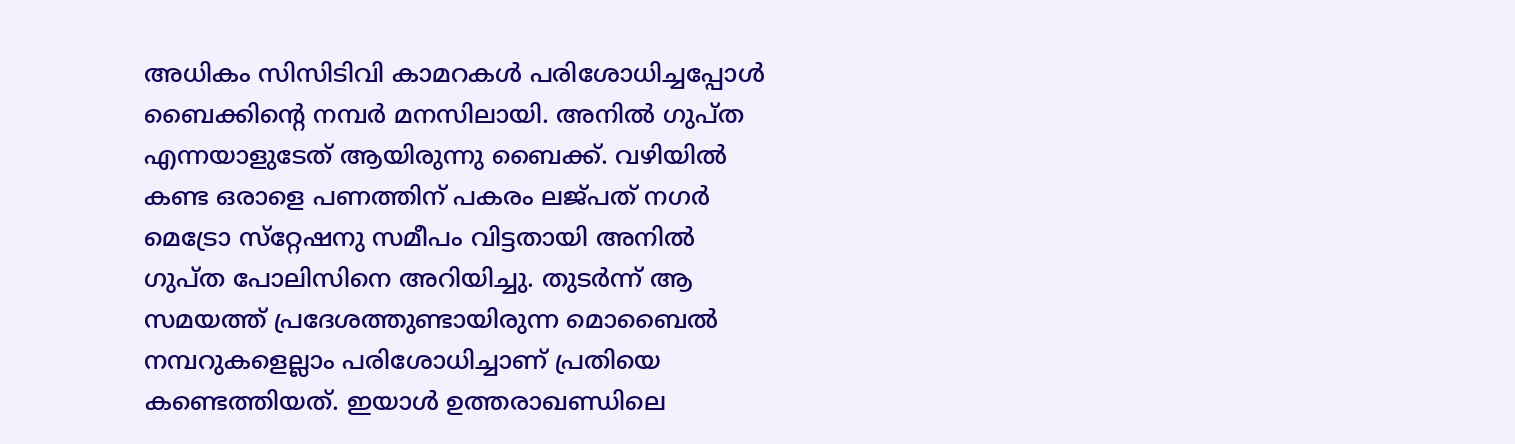അധികം സിസിടിവി കാമറകള്‍ പരിശോധിച്ചപ്പോള്‍ ബൈക്കിന്റെ നമ്പര്‍ മനസിലായി. അനില്‍ ഗുപ്ത എന്നയാളുടേത് ആയിരുന്നു ബൈക്ക്. വഴിയില്‍ കണ്ട ഒരാളെ പണത്തിന് പകരം ലജ്പത് നഗര്‍ മെട്രോ സ്‌റ്റേഷനു സമീപം വിട്ടതായി അനില്‍ ഗുപ്ത പോലിസിനെ അറിയിച്ചു. തുടര്‍ന്ന് ആ സമയത്ത് പ്രദേശത്തുണ്ടായിരുന്ന മൊബൈല്‍ നമ്പറുകളെല്ലാം പരിശോധിച്ചാണ് പ്രതിയെ കണ്ടെത്തിയത്. ഇയാള്‍ ഉത്തരാഖണ്ഡിലെ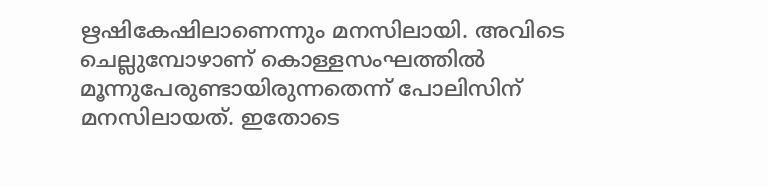ഋഷികേഷിലാണെന്നും മനസിലായി. അവിടെ ചെല്ലുമ്പോഴാണ് കൊള്ളസംഘത്തില്‍ മൂന്നുപേരുണ്ടായിരുന്നതെന്ന് പോലിസിന് മനസിലായത്. ഇതോടെ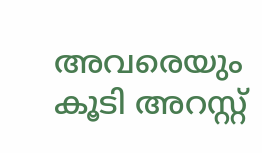അവരെയും കൂടി അറസ്റ്റ്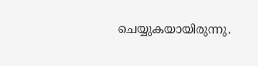ചെയ്യുകയായിരുന്നു.